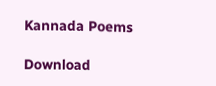Kannada Poems

Download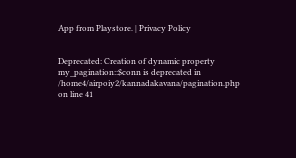App from Playstore. | Privacy Policy


Deprecated: Creation of dynamic property my_pagination::$conn is deprecated in /home4/airpoiy2/kannadakavana/pagination.php on line 41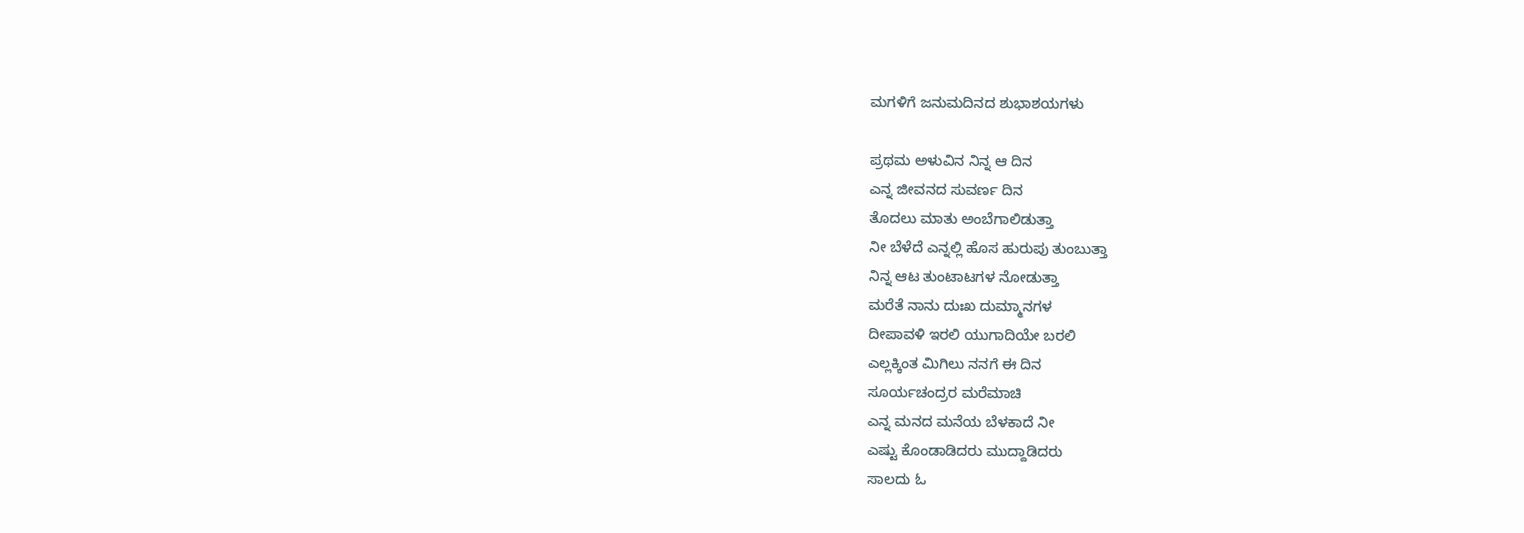ಮಗಳಿಗೆ ಜನುಮದಿನದ ಶುಭಾಶಯಗಳು

ಪ್ರಥಮ ಅಳುವಿನ ನಿನ್ನ ಆ ದಿನ
ಎನ್ನ ಜೀವನದ ಸುವರ್ಣ ದಿನ
ತೊದಲು ಮಾತು ಅಂಬೆಗಾಲಿಡುತ್ತಾ
ನೀ ಬೆಳೆದೆ ಎನ್ನಲ್ಲಿ ಹೊಸ ಹುರುಪು ತುಂಬುತ್ತಾ
ನಿನ್ನ ಆಟ ತುಂಟಾಟಗಳ ನೋಡುತ್ತಾ
ಮರೆತೆ ನಾನು ದುಃಖ ದುಮ್ಮಾನಗಳ
ದೀಪಾವಳಿ ಇರಲಿ ಯುಗಾದಿಯೇ ಬರಲಿ
ಎಲ್ಲಕ್ಕಿಂತ ಮಿಗಿಲು ನನಗೆ ಈ ದಿನ
ಸೂರ್ಯಚಂದ್ರರ ಮರೆಮಾಚಿ
ಎನ್ನ ಮನದ ಮನೆಯ ಬೆಳಕಾದೆ ನೀ
ಎಷ್ಟು ಕೊಂಡಾಡಿದರು ಮುದ್ದಾಡಿದರು
ಸಾಲದು ಓ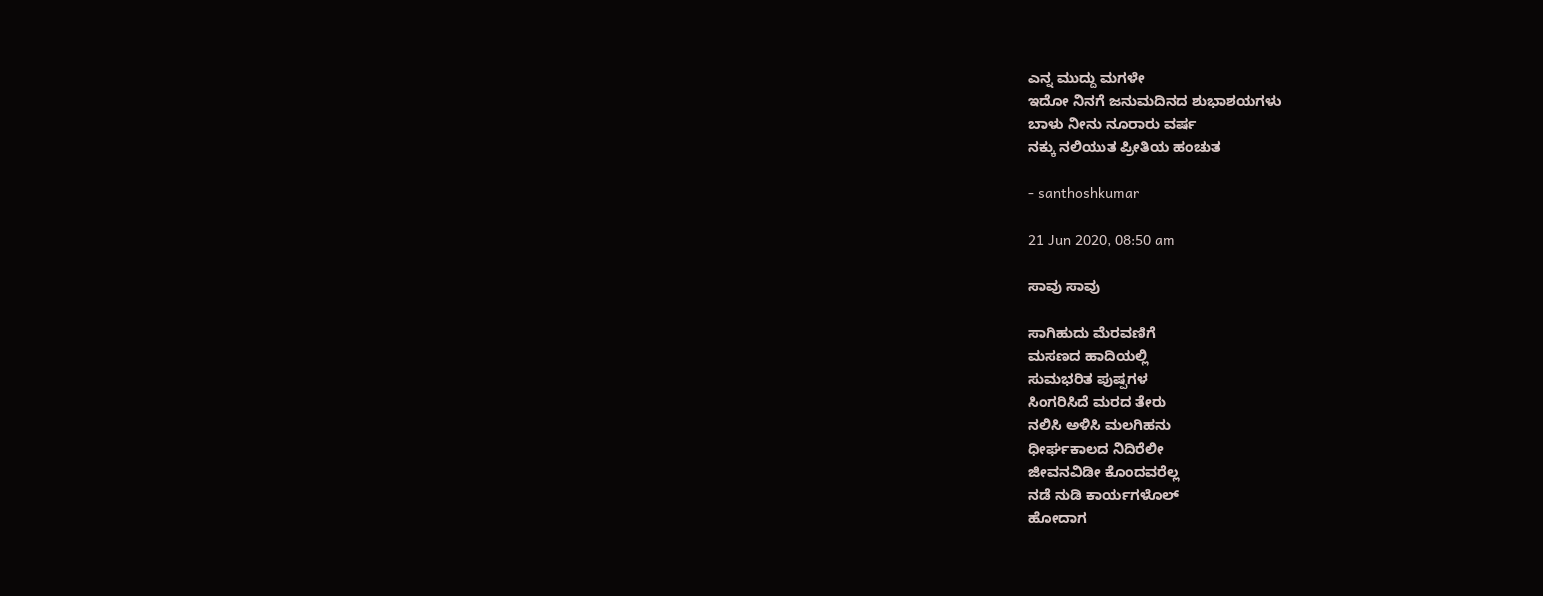ಎನ್ನ ಮುದ್ದು ಮಗಳೇ
ಇದೋ ನಿನಗೆ ಜನುಮದಿನದ ಶುಭಾಶಯಗಳು
ಬಾಳು ನೀನು ನೂರಾರು ವರ್ಷ
ನಕ್ಕು ನಲಿಯುತ ಪ್ರೀತಿಯ ಹಂಚುತ

- santhoshkumar

21 Jun 2020, 08:50 am

ಸಾವು ಸಾವು

ಸಾಗಿಹುದು ಮೆರವಣಿಗೆ
ಮಸಣದ ಹಾದಿಯಲ್ಲಿ
ಸುಮಭರಿತ ಪುಷ್ಪಗಳ
ಸಿಂಗರಿಸಿದೆ ಮರದ ತೇರು
ನಲಿಸಿ ಅಳಿಸಿ ಮಲಗಿಹನು
ಧೀರ್ಘಕಾಲದ ನಿದಿರೆಲೀ
ಜೀವನವಿಡೀ ಕೊಂದವರೆಲ್ಲ
ನಡೆ ನುಡಿ ಕಾರ್ಯಗಳೊಲ್
ಹೋದಾಗ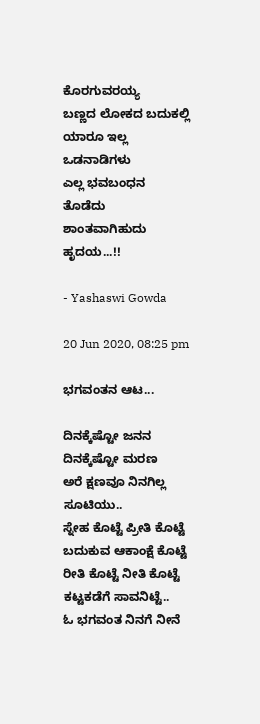ಕೊರಗುವರಯ್ಯ
ಬಣ್ಣದ ಲೋಕದ ಬದುಕಲ್ಲಿ
ಯಾರೂ ಇಲ್ಲ ಒಡನಾಡಿಗಳು
ಎಲ್ಲ ಭವಬಂಧನ ತೊಡೆದು
ಶಾಂತವಾಗಿಹುದು ಹೃದಯ...!!

- Yashaswi Gowda

20 Jun 2020, 08:25 pm

ಭಗವಂತನ ಆಟ...

ದಿನಕ್ಕೆಷ್ಟೋ ಜನನ
ದಿನಕ್ಕೆಷ್ಟೋ ಮರಣ
ಅರೆ ಕ್ಷಣವೂ ನಿನಗಿಲ್ಲ ಸೂಟಿಯು..
ಸ್ನೇಹ ಕೊಟ್ಟೆ ಪ್ರೀತಿ ಕೊಟ್ಟೆ
ಬದುಕುವ ಆಕಾಂಕ್ಷೆ ಕೊಟ್ಟೆ
ರೀತಿ ಕೊಟ್ಟೆ ನೀತಿ ಕೊಟ್ಟೆ
ಕಟ್ಟಕಡೆಗೆ ಸಾವನಿಟ್ಟೆ..
ಓ ಭಗವಂತ ನಿನಗೆ ನೀನೆ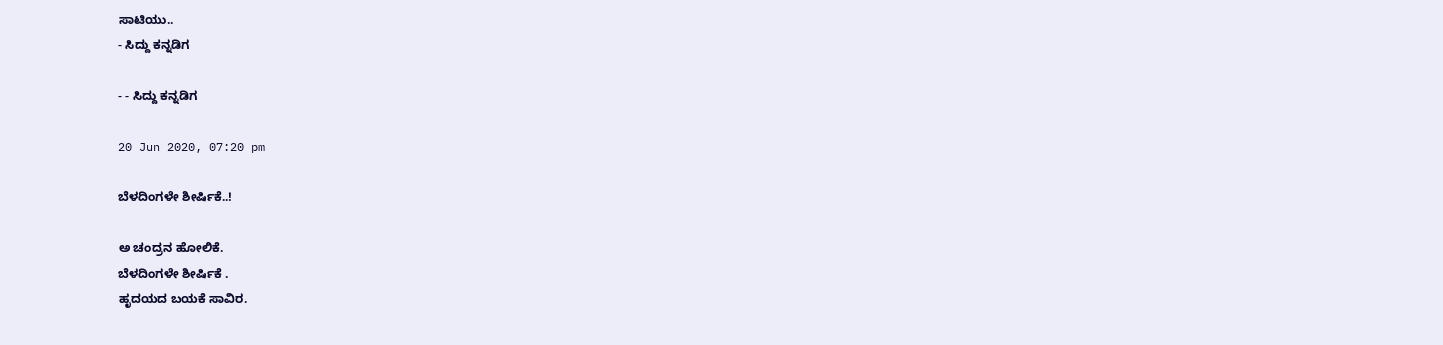ಸಾಟಿಯು..
- ಸಿದ್ದು ಕನ್ನಡಿಗ

- - ಸಿದ್ದು ಕನ್ನಡಿಗ

20 Jun 2020, 07:20 pm

ಬೆಳದಿಂಗಳೇ ಶೀರ್ಷಿಕೆ..!

ಅ ಚಂದ್ರನ ಹೋಲಿಕೆ.
ಬೆಳದಿಂಗಳೇ ಶೀರ್ಷಿಕೆ .
ಹೃದಯದ ಬಯಕೆ ಸಾವಿರ.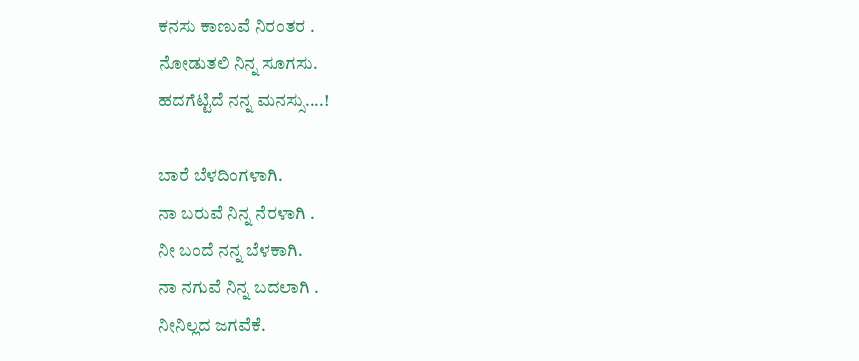ಕನಸು ಕಾಣುವೆ ನಿರಂತರ .
ನೋಡುತಲಿ ನಿನ್ನ ಸೂಗಸು.
ಹದಗೆಟ್ಟಿದೆ ನನ್ನ ಮನಸ್ಸು....!

ಬಾರೆ ಬೆಳದಿಂಗಳಾಗಿ.
ನಾ ಬರುವೆ ನಿನ್ನ ನೆರಳಾಗಿ .
ನೀ ಬಂದೆ ನನ್ನ ಬೆಳಕಾಗಿ.
ನಾ ನಗುವೆ ನಿನ್ನ ಬದಲಾಗಿ .
ನೀನಿಲ್ಲದ ಜಗವೆಕೆ.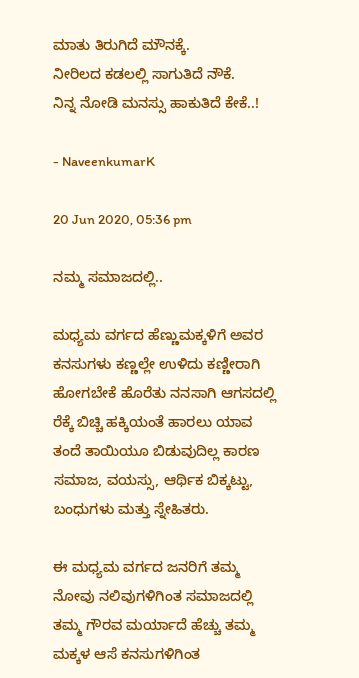ಮಾತು ತಿರುಗಿದೆ ಮೌನಕ್ಕೆ.
ನೀರಿಲದ ಕಡಲಲ್ಲಿ ಸಾಗುತಿದೆ ನೌಕೆ.
ನಿನ್ನ ನೋಡಿ ಮನಸ್ಸು ಹಾಕುತಿದೆ ಕೇಕೆ..!

- NaveenkumarK

20 Jun 2020, 05:36 pm

ನಮ್ಮ ಸಮಾಜದಲ್ಲಿ..

ಮಧ್ಯಮ ವರ್ಗದ ಹೆಣ್ಣುಮಕ್ಕಳಿಗೆ ಅವರ ಕನಸುಗಳು ಕಣ್ಣಲ್ಲೇ ಉಳಿದು ಕಣ್ಣೀರಾಗಿ ಹೋಗಬೇಕೆ ಹೊರೆತು ನನಸಾಗಿ ಆಗಸದಲ್ಲಿ ರೆಕ್ಕೆ ಬಿಚ್ಚಿ ಹಕ್ಕಿಯಂತೆ ಹಾರಲು ಯಾವ ತಂದೆ ತಾಯಿಯೂ ಬಿಡುವುದಿಲ್ಲ ಕಾರಣ ಸಮಾಜ, ವಯಸ್ಸು, ಆರ್ಥಿಕ ಬಿಕ್ಕಟ್ಟು, ಬಂಧುಗಳು ಮತ್ತು ಸ್ನೇಹಿತರು.

ಈ ಮಧ್ಯಮ ವರ್ಗದ ಜನರಿಗೆ ತಮ್ಮ ನೋವು ನಲಿವುಗಳಿಗಿಂತ ಸಮಾಜದಲ್ಲಿ ತಮ್ಮ ಗೌರವ ಮರ್ಯಾದೆ ಹೆಚ್ಚು ತಮ್ಮ ಮಕ್ಕಳ ಆಸೆ ಕನಸುಗಳಿಗಿಂತ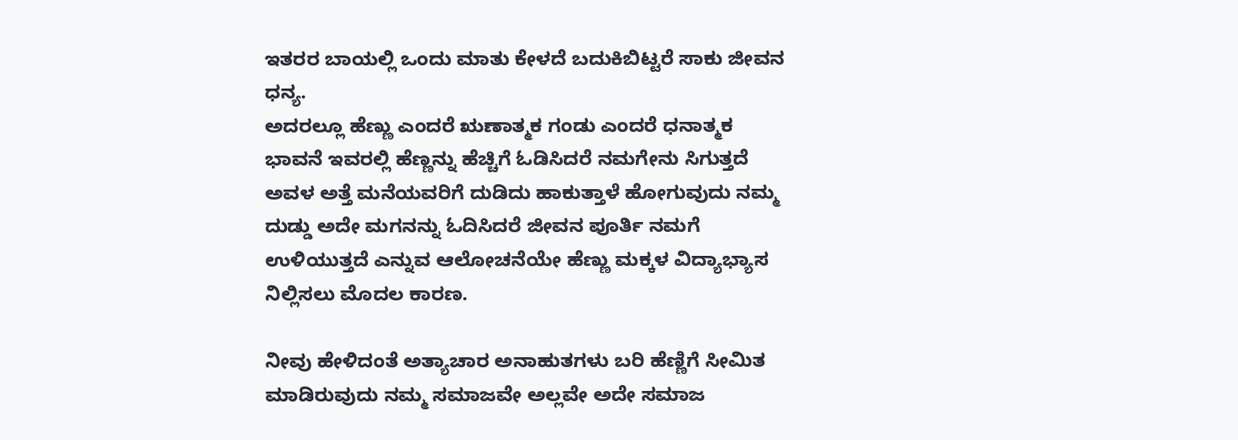ಇತರರ ಬಾಯಲ್ಲಿ ಒಂದು ಮಾತು ಕೇಳದೆ ಬದುಕಿಬಿಟ್ಟರೆ ಸಾಕು ಜೀವನ ಧನ್ಯ.
ಅದರಲ್ಲೂ ಹೆಣ್ಣು ಎಂದರೆ ಋಣಾತ್ಮಕ ಗಂಡು ಎಂದರೆ ಧನಾತ್ಮಕ ಭಾವನೆ ಇವರಲ್ಲಿ ಹೆಣ್ಣನ್ನು ಹೆಚ್ಚಿಗೆ ಓಡಿಸಿದರೆ ನಮಗೇನು ಸಿಗುತ್ತದೆ ಅವಳ ಅತ್ತೆ ಮನೆಯವರಿಗೆ ದುಡಿದು ಹಾಕುತ್ತಾಳೆ ಹೋಗುವುದು ನಮ್ಮ ದುಡ್ಡು ಅದೇ ಮಗನನ್ನು ಓದಿಸಿದರೆ ಜೀವನ ಪೂರ್ತಿ ನಮಗೆ ಉಳಿಯುತ್ತದೆ ಎನ್ನುವ ಆಲೋಚನೆಯೇ ಹೆಣ್ಣು ಮಕ್ಕಳ ವಿದ್ಯಾಭ್ಯಾಸ ನಿಲ್ಲಿಸಲು ಮೊದಲ ಕಾರಣ.

ನೀವು ಹೇಳಿದಂತೆ ಅತ್ಯಾಚಾರ ಅನಾಹುತಗಳು ಬರಿ ಹೆಣ್ಣಿಗೆ ಸೀಮಿತ ಮಾಡಿರುವುದು ನಮ್ಮ ಸಮಾಜವೇ ಅಲ್ಲವೇ ಅದೇ ಸಮಾಜ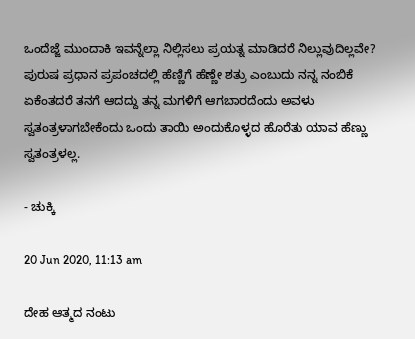ಒಂದೆಜ್ಜೆ ಮುಂದಾಕಿ ಇವನ್ನೆಲ್ಲಾ ನಿಲ್ಲಿಸಲು ಪ್ರಯತ್ನ ಮಾಡಿದರೆ ನಿಲ್ಲುವುದಿಲ್ಲವೇ?
ಪುರುಷ ಪ್ರಧಾನ ಪ್ರಪಂಚದಲ್ಲಿ ಹೆಣ್ಣಿಗೆ ಹೆಣ್ಣೇ ಶತ್ರು ಎಂಬುದು ನನ್ನ ನಂಬಿಕೆ ಏಕೆಂತದರೆ ತನಗೆ ಆದದ್ದು ತನ್ನ ಮಗಳಿಗೆ ಆಗಬಾರದೆಂದು ಅವಳು ಸ್ವತಂತ್ರಳಾಗಬೇಕೆಂದು ಒಂದು ತಾಯಿ ಅಂದುಕೊಳ್ಳದ ಹೊರೆತು ಯಾವ ಹೆಣ್ಣು ಸ್ವತಂತ್ರಳಲ್ಲ.

- ಚುಕ್ಕಿ

20 Jun 2020, 11:13 am

ದೇಹ ಆತ್ಮದ ನಂಟು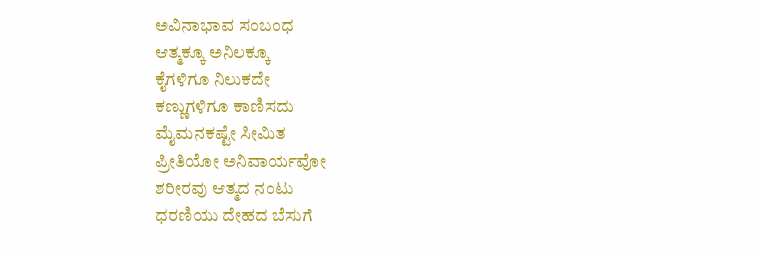ಅವಿನಾಭಾವ ಸಂಬಂಧ
ಆತ್ಮಕ್ಕೂ ಅನಿಲಕ್ಕೂ
ಕೈಗಳಿಗೂ ನಿಲುಕದೇ
ಕಣ್ಣುಗಳಿಗೂ ಕಾಣಿಸದು
ಮೈಮನಕಷ್ಟೇ ಸೀಮಿತ
ಪ್ರೀತಿಯೋ ಅನಿವಾರ್ಯವೋ
ಶರೀರವು ಆತ್ಮದ ನಂಟು
ಧರಣಿಯು ದೇಹದ ಬೆಸುಗೆ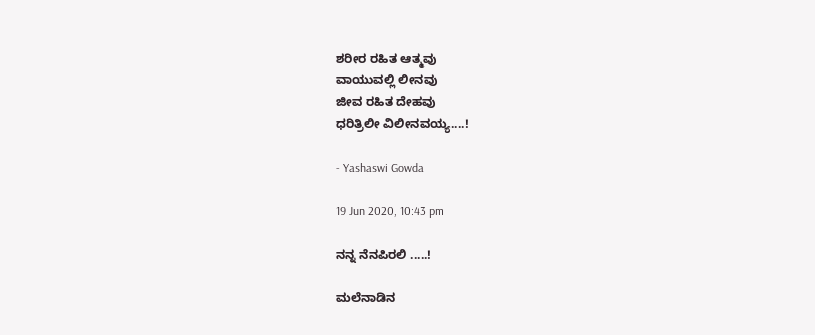ಶರೀರ ರಹಿತ ಆತ್ಮವು
ವಾಯುವಲ್ಲಿ‌ ಲೀನವು
ಜೀವ ರಹಿತ ದೇಹವು
ಧರಿತ್ರಿಲೀ ವಿಲೀನವಯ್ಯ....!

- Yashaswi Gowda

19 Jun 2020, 10:43 pm

ನನ್ನ ನೆನಪಿರಲಿ .....!

ಮಲೆನಾಡಿನ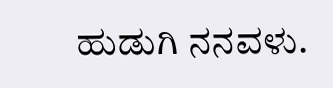ಹುಡುಗಿ ನನವಳು.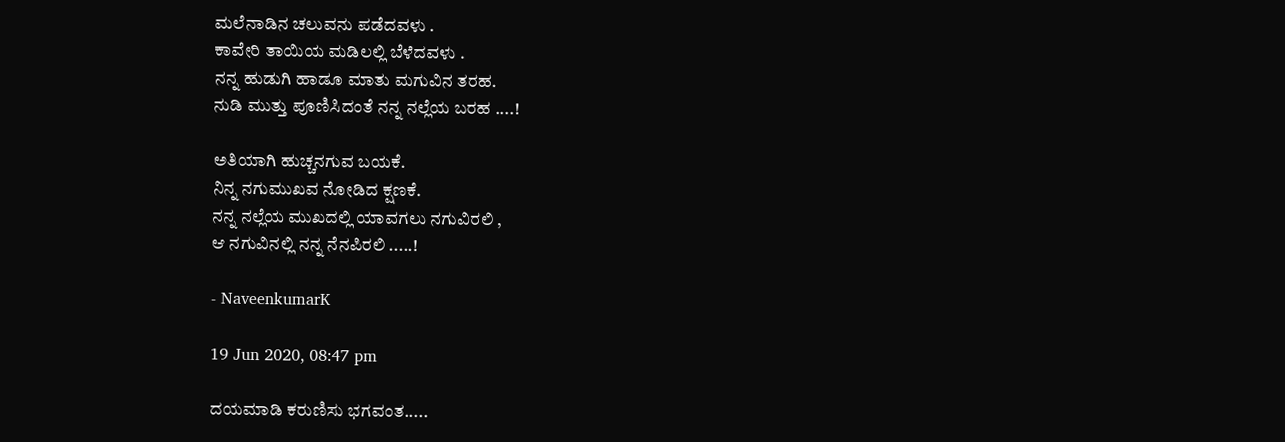ಮಲೆನಾಡಿನ ಚಲುವನು ಪಡೆದವಳು .
ಕಾವೇರಿ ತಾಯಿಯ ಮಡಿಲಲ್ಲಿ ಬೆಳೆದವಳು .
ನನ್ನ ಹುಡುಗಿ ಹಾಡೂ ಮಾತು ಮಗುವಿನ ತರಹ.
ನುಡಿ ಮುತ್ತು ಪೂಣಿಸಿದಂತೆ ನನ್ನ ನಲ್ಲೆಯ ಬರಹ ....!

ಅತಿಯಾಗಿ ಹುಚ್ಚನಗುವ ಬಯಕೆ.
ನಿನ್ನ ನಗುಮುಖವ ನೋಡಿದ ಕ್ಷಣಕೆ.
ನನ್ನ ನಲ್ಲೆಯ ಮುಖದಲ್ಲಿ ಯಾವಗಲು ನಗುವಿರಲಿ ,
ಆ ನಗುವಿನಲ್ಲಿ ನನ್ನ ನೆನಪಿರಲಿ .....!

- NaveenkumarK

19 Jun 2020, 08:47 pm

ದಯಮಾಡಿ ಕರುಣಿಸು ಭಗವಂತ.....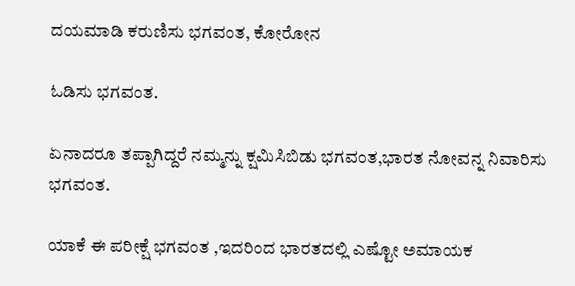ದಯಮಾಡಿ ಕರುಣಿಸು ಭಗವಂತ, ಕೋರೋನ

ಓಡಿಸು ಭಗವಂತ.

ಏನಾದರೂ ತಪ್ಪಾಗಿದ್ದರೆ ನಮ್ಮನ್ನು ಕ್ಷಮಿಸಿಬಿಡು ಭಗವಂತ,ಭಾರತ ನೋವನ್ನ ನಿವಾರಿಸು ಭಗವಂತ.

ಯಾಕೆ ಈ ಪರೀಕ್ಷೆ ಭಗವಂತ ,ಇದರಿಂದ ಭಾರತದಲ್ಲಿ ಎಷ್ಟೋ ಅಮಾಯಕ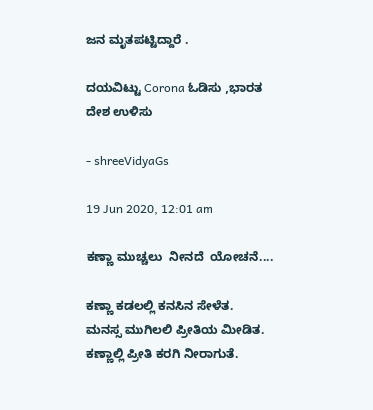ಜನ ಮೃತಪಟ್ಟಿದ್ದಾರೆ .

ದಯವಿಟ್ಟು Corona ಓಡಿಸು ,ಭಾರತ ದೇಶ ಉಳಿಸು

- shreeVidyaGs

19 Jun 2020, 12:01 am

ಕಣ್ಣಾ ಮುಚ್ಚಲು  ನೀನದೆ  ಯೋಚನೆ....

ಕಣ್ಣಾ ಕಡಲಲ್ಲಿ ಕನಸಿನ ಸೇಳೆತ.
ಮನಸ್ಸ ಮುಗಿಲಲಿ ಪ್ರೀತಿಯ ಮೀಡಿತ.
ಕಣ್ಣಾಲ್ಲಿ ಪ್ರೀತಿ ಕರಗಿ ನೀರಾಗುತೆ.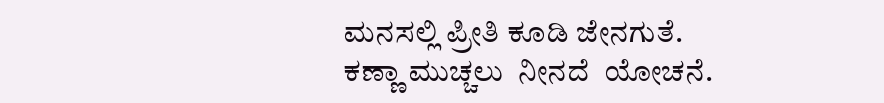ಮನಸಲ್ಲಿ ಪ್ರೀತಿ ಕೂಡಿ ಜೇನಗುತೆ.
ಕಣ್ಣಾ ಮುಚ್ಚಲು  ನೀನದೆ  ಯೋಚನೆ.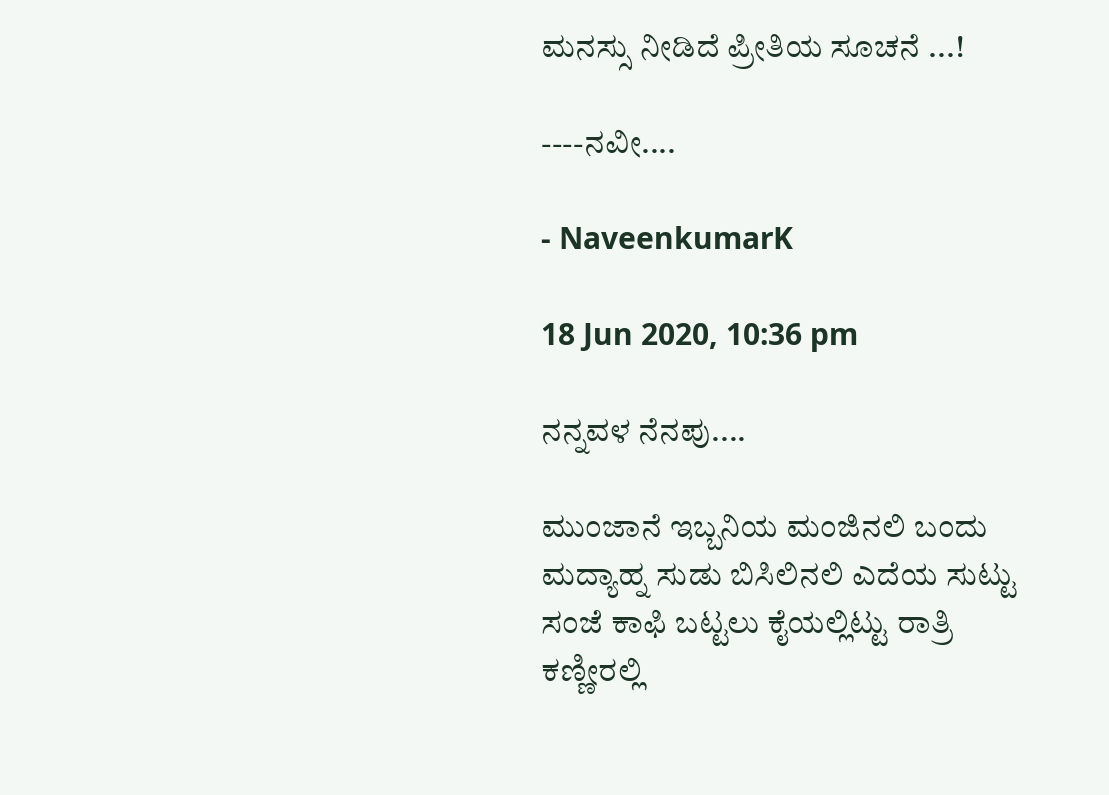ಮನಸ್ಸು ನೀಡಿದೆ ಪ್ರೀತಿಯ ಸೂಚನೆ ...!

----ನವೀ....

- NaveenkumarK

18 Jun 2020, 10:36 pm

ನನ್ನವಳ ನೆನಪು....

ಮುಂಜಾನೆ ಇಬ್ಬನಿಯ ಮಂಜಿನಲಿ ಬಂದು ಮದ್ಯಾಹ್ನ ಸುಡು ಬಿಸಿಲಿನಲಿ ಎದೆಯ ಸುಟ್ಟು ಸಂಜೆ ಕಾಫಿ ಬಟ್ಟಲು ಕೈಯಲ್ಲಿಟ್ಟು ರಾತ್ರಿ ಕಣ್ಣೀರಲ್ಲಿ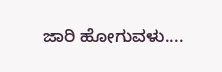ಜಾರಿ ಹೋಗುವಳು....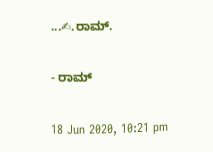...✍.ರಾಮ್.

- ರಾಮ್

18 Jun 2020, 10:21 pm